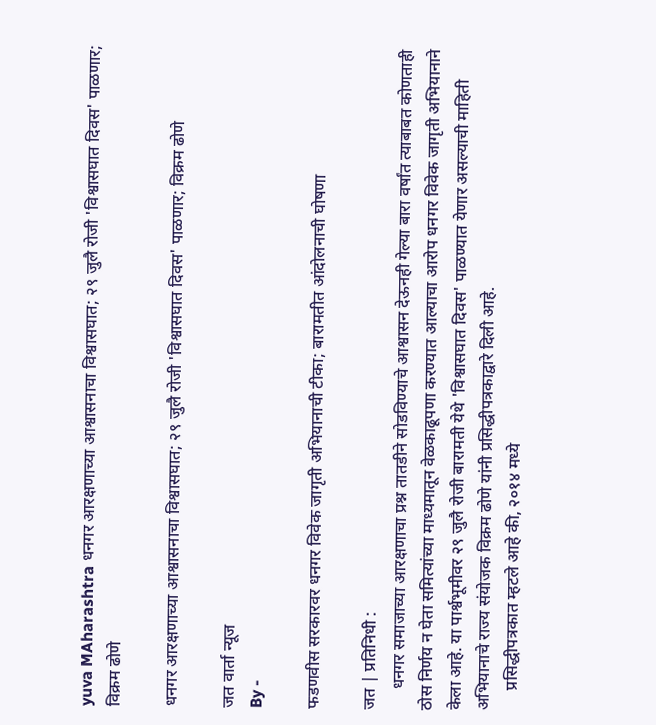yuva MAharashtra धनगर आरक्षणाच्या आश्वासनाचा विश्वासघात; २९ जुलै रोजी 'विश्वासघात दिवस' पाळणार; विक्रम ढोणे

धनगर आरक्षणाच्या आश्वासनाचा विश्वासघात; २९ जुलै रोजी 'विश्वासघात दिवस' पाळणार; विक्रम ढोणे

जत वार्ता न्यूज
By -

फडणवीस सरकारवर धनगर विवेक जागृती अभियानाची टीका; बारामतीत आंदोलनाची घोषणा

जत | प्रतिनिधी :
     धनगर समाजाच्या आरक्षणाचा प्रश्न तातडीने सोडविण्याचे आश्वासन देऊनही गेल्या बारा वर्षांत त्याबाबत कोणताही ठोस निर्णय न घेता समित्यांच्या माध्यमातून वेळकाढूपणा करण्यात आल्याचा आरोप धनगर विवेक जागृती अभियानाने केला आहे. या पार्श्वभूमीवर २९ जुलै रोजी बारामती येथे 'विश्वासघात दिवस' पाळण्यात येणार असल्याची माहिती अभियानाचे राज्य संयोजक विक्रम ढोणे यांनी प्रसिद्धीपत्रकाद्वारे दिली आहे.
     प्रसिद्धीपत्रकात म्हटले आहे की, २०१४ मध्ये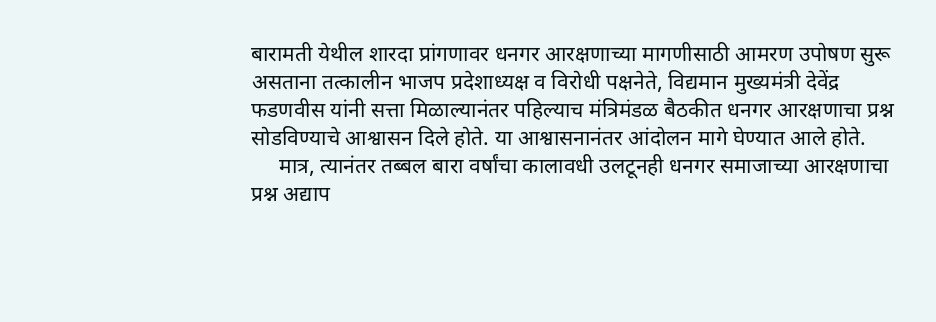बारामती येथील शारदा प्रांगणावर धनगर आरक्षणाच्या मागणीसाठी आमरण उपोषण सुरू असताना तत्कालीन भाजप प्रदेशाध्यक्ष व विरोधी पक्षनेते, विद्यमान मुख्यमंत्री देवेंद्र फडणवीस यांनी सत्ता मिळाल्यानंतर पहिल्याच मंत्रिमंडळ बैठकीत धनगर आरक्षणाचा प्रश्न सोडविण्याचे आश्वासन दिले होते. या आश्वासनानंतर आंदोलन मागे घेण्यात आले होते.
     मात्र, त्यानंतर तब्बल बारा वर्षांचा कालावधी उलटूनही धनगर समाजाच्या आरक्षणाचा प्रश्न अद्याप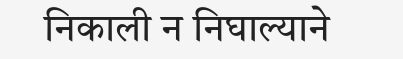निकाली न निघाल्याने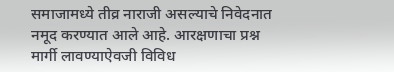समाजामध्ये तीव्र नाराजी असल्याचे निवेदनात नमूद करण्यात आले आहे. आरक्षणाचा प्रश्न मार्गी लावण्याऐवजी विविध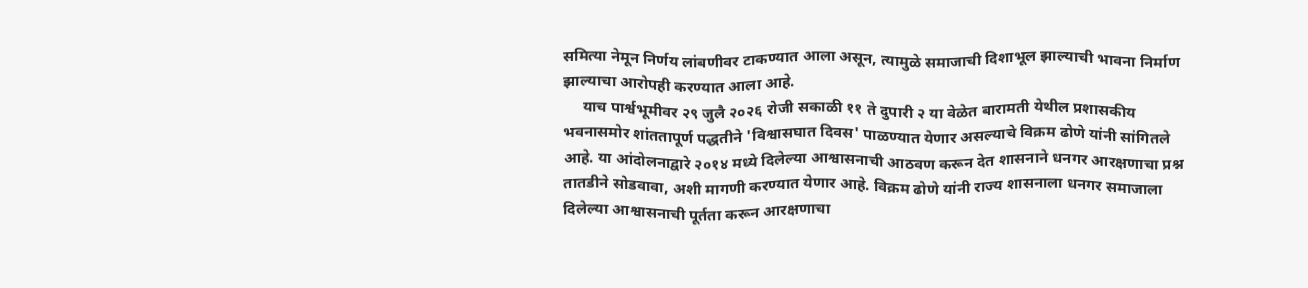समित्या नेमून निर्णय लांबणीवर टाकण्यात आला असून, त्यामुळे समाजाची दिशाभूल झाल्याची भावना निर्माण झाल्याचा आरोपही करण्यात आला आहे.
     याच पार्श्वभूमीवर २९ जुलै २०२६ रोजी सकाळी ११ ते दुपारी २ या वेळेत बारामती येथील प्रशासकीय भवनासमोर शांततापूर्ण पद्धतीने 'विश्वासघात दिवस' पाळण्यात येणार असल्याचे विक्रम ढोणे यांनी सांगितले आहे. या आंदोलनाद्वारे २०१४ मध्ये दिलेल्या आश्वासनाची आठवण करून देत शासनाने धनगर आरक्षणाचा प्रश्न तातडीने सोडवावा, अशी मागणी करण्यात येणार आहे. विक्रम ढोणे यांनी राज्य शासनाला धनगर समाजाला दिलेल्या आश्वासनाची पूर्तता करून आरक्षणाचा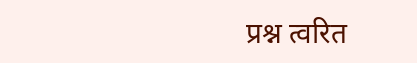प्रश्न त्वरित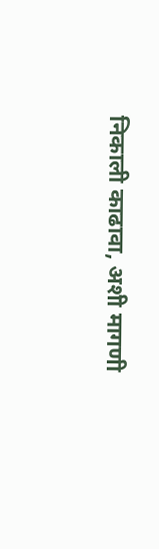निकाली काढावा, अशी मागणी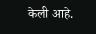केली आहे.